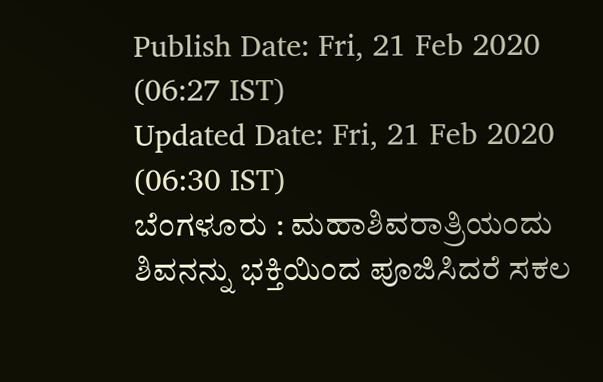Publish Date: Fri, 21 Feb 2020 (06:27 IST)
Updated Date: Fri, 21 Feb 2020 (06:30 IST)
ಬೆಂಗಳೂರು : ಮಹಾಶಿವರಾತ್ರಿಯಂದು ಶಿವನನ್ನು ಭಕ್ತಿಯಿಂದ ಪೂಜಿಸಿದರೆ ಸಕಲ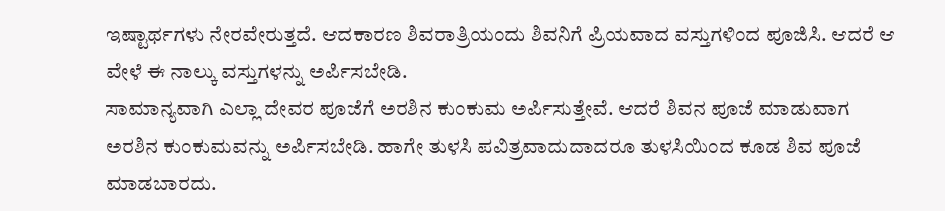ಇಷ್ಟಾರ್ಥಗಳು ನೇರವೇರುತ್ತದೆ. ಆದಕಾರಣ ಶಿವರಾತ್ರಿಯಂದು ಶಿವನಿಗೆ ಪ್ರಿಯವಾದ ವಸ್ತುಗಳಿಂದ ಪೂಜಿಸಿ. ಆದರೆ ಆ ವೇಳೆ ಈ ನಾಲ್ಕು ವಸ್ತುಗಳನ್ನು ಅರ್ಪಿಸಬೇಡಿ.
ಸಾಮಾನ್ಯವಾಗಿ ಎಲ್ಲಾ ದೇವರ ಪೂಜೆಗೆ ಅರಶಿನ ಕುಂಕುಮ ಅರ್ಪಿಸುತ್ತೇವೆ. ಆದರೆ ಶಿವನ ಪೂಜೆ ಮಾಡುವಾಗ ಅರಶಿನ ಕುಂಕುಮವನ್ನು ಅರ್ಪಿಸಬೇಡಿ. ಹಾಗೇ ತುಳಸಿ ಪವಿತ್ರವಾದುದಾದರೂ ತುಳಸಿಯಿಂದ ಕೂಡ ಶಿವ ಪೂಜೆ ಮಾಡಬಾರದು.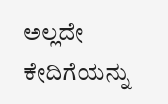ಅಲ್ಲದೇ ಕೇದಿಗೆಯನ್ನು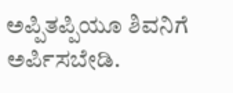ಅಪ್ಪಿತಪ್ಪಿಯೂ ಶಿವನಿಗೆ ಅರ್ಪಿಸಬೇಡಿ.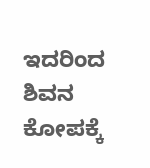ಇದರಿಂದ ಶಿವನ ಕೋಪಕ್ಕೆ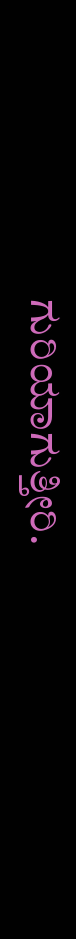ಗುರಿಯಾಗುತ್ತೀರಿ.